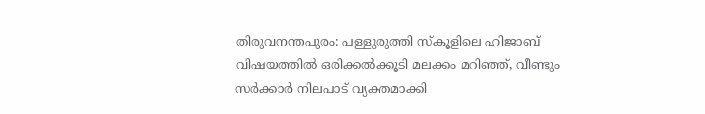തിരുവനന്തപുരം: പള്ളുരുത്തി സ്കൂളിലെ ഹിജാബ് വിഷയത്തിൽ ഒരിക്കൽക്കൂടി മലക്കം മറിഞ്ഞ്, വീണ്ടും സർക്കാർ നിലപാട് വ്യക്തമാക്കി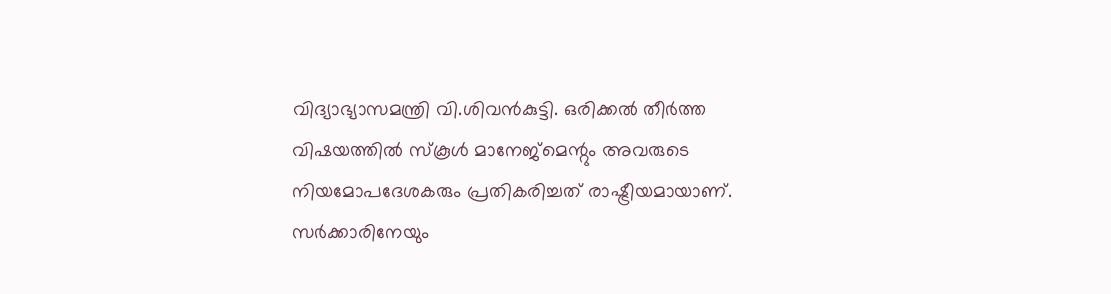വിദ്യാഭ്യാസമന്ത്രി വി.ശിവൻകുട്ടി. ഒരിക്കൽ തീർത്ത വിഷയത്തിൽ സ്കൂൾ മാനേജ്മെന്റും അവരുടെ നിയമോപദേശകരും പ്രതികരിച്ചത് രാഷ്ട്രീയമായാണ്. സർക്കാരിനേയും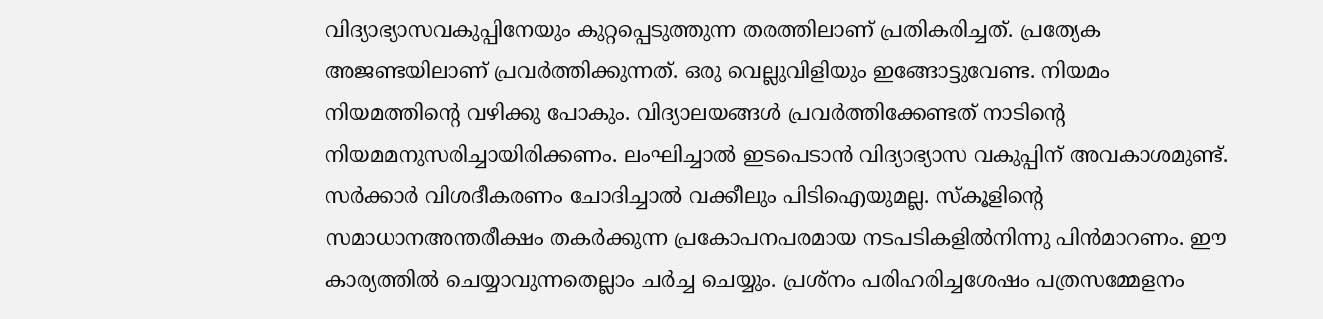വിദ്യാഭ്യാസവകുപ്പിനേയും കുറ്റപ്പെടുത്തുന്ന തരത്തിലാണ് പ്രതികരിച്ചത്. പ്രത്യേക അജണ്ടയിലാണ് പ്രവർത്തിക്കുന്നത്. ഒരു വെല്ലുവിളിയും ഇങ്ങോട്ടുവേണ്ട. നിയമം നിയമത്തിന്റെ വഴിക്കു പോകും. വിദ്യാലയങ്ങൾ പ്രവർത്തിക്കേണ്ടത് നാടിന്റെ നിയമമനുസരിച്ചായിരിക്കണം. ലംഘിച്ചാൽ ഇടപെടാൻ വിദ്യാഭ്യാസ വകുപ്പിന് അവകാശമുണ്ട്. സർക്കാർ വിശദീകരണം ചോദിച്ചാൽ വക്കീലും പിടിഐയുമല്ല. സ്കൂളിന്റെ സമാധാനഅന്തരീക്ഷം തകർക്കുന്ന പ്രകോപനപരമായ നടപടികളിൽനിന്നു പിൻമാറണം. ഈ കാര്യത്തിൽ ചെയ്യാവുന്നതെല്ലാം ചർച്ച ചെയ്യും. പ്രശ്നം പരിഹരിച്ചശേഷം പത്രസമ്മേളനം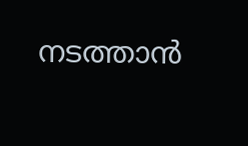നടത്താൻ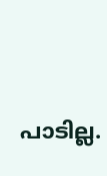പാടില്ല.